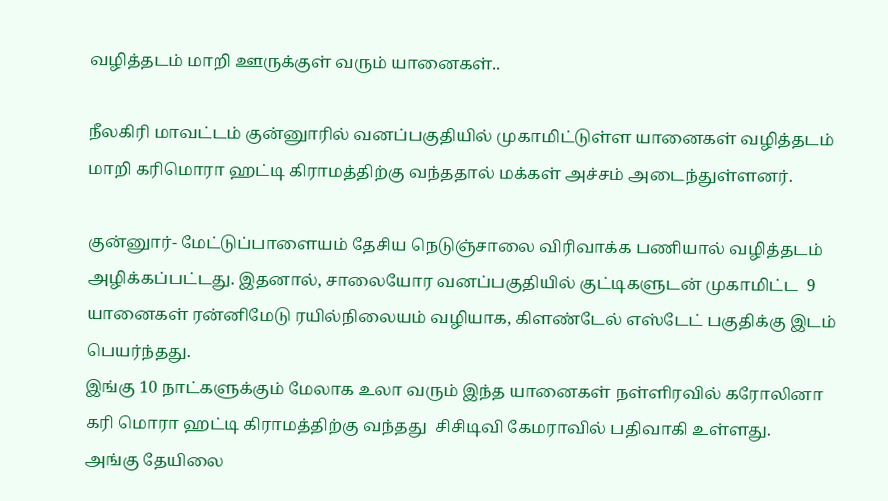வழித்தடம் மாறி ஊருக்குள் வரும் யானைகள்..

நீலகிரி மாவட்டம் குன்னுாரில் வனப்பகுதியில் முகாமிட்டுள்ள யானைகள் வழித்தடம் மாறி கரிமொரா ஹட்டி கிராமத்திற்கு வந்ததால் மக்கள் அச்சம் அடைந்துள்ளனர்.

குன்னுார்- மேட்டுப்பாளையம் தேசிய நெடுஞ்சாலை விரிவாக்க பணியால் வழித்தடம் அழிக்கப்பட்டது. இதனால், சாலையோர வனப்பகுதியில் குட்டிகளுடன் முகாமிட்ட  9 யானைகள் ரன்னிமேடு ரயில்நிலையம் வழியாக, கிளண்டேல் எஸ்டேட் பகுதிக்கு இடம் பெயர்ந்தது.
இங்கு 10 நாட்களுக்கும் மேலாக உலா வரும் இந்த யானைகள் நள்ளிரவில் கரோலினா கரி மொரா ஹட்டி கிராமத்திற்கு வந்தது  சிசிடிவி கேமராவில் பதிவாகி உள்ளது.
அங்கு தேயிலை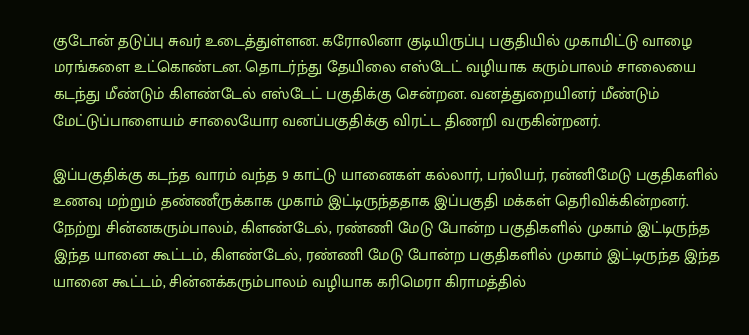குடோன் தடுப்பு சுவர் உடைத்துள்ளன. கரோலினா குடியிருப்பு பகுதியில் முகாமிட்டு வாழை மரங்களை உட்கொண்டன. தொடர்ந்து தேயிலை எஸ்டேட் வழியாக கரும்பாலம் சாலையை கடந்து மீண்டும் கிளண்டேல் எஸ்டேட் பகுதிக்கு சென்றன. வனத்துறையினர் மீண்டும் மேட்டுப்பாளையம் சாலையோர வனப்பகுதிக்கு விரட்ட திணறி வருகின்றனர்.

இப்பகுதிக்கு கடந்த வாரம் வந்த 9 காட்டு யானைகள் கல்லார், பர்லியர், ரன்னிமேடு பகுதிகளில் உணவு மற்றும் தண்ணீருக்காக முகாம் இட்டிருந்ததாக இப்பகுதி மக்கள் தெரிவிக்கின்றனர். நேற்று சின்னகரும்பாலம், கிளண்டேல், ரண்ணி மேடு போன்ற பகுதிகளில் முகாம் இட்டிருந்த இந்த யானை கூட்டம், கிளண்டேல், ரண்ணி மேடு போன்ற பகுதிகளில் முகாம் இட்டிருந்த இந்த யானை கூட்டம், சின்னக்கரும்பாலம் வழியாக கரிமெரா கிராமத்தில்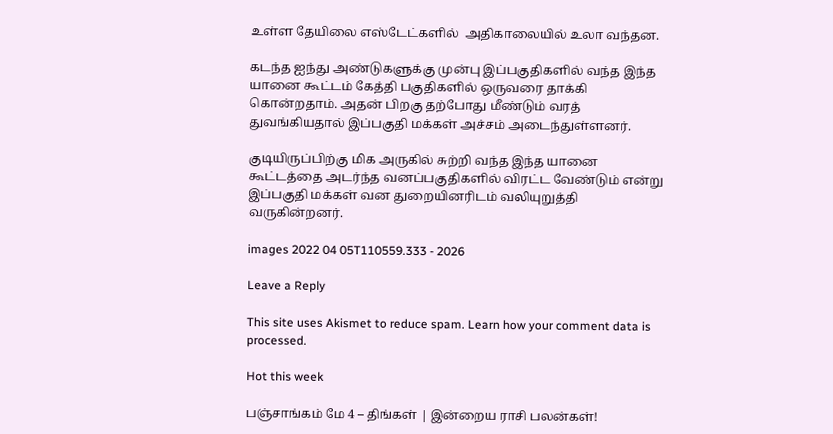உள்ள தேயிலை எஸ்டேட்களில்  அதிகாலையில் உலா வந்தன.

கடந்த ஐந்து அண்டுகளுக்கு முன்பு இப்பகுதிகளில் வந்த இந்த யானை கூட்டம் கேத்தி பகுதிகளில் ஒருவரை தாக்கி கொன்றதாம். அதன் பிறகு தற்போது மீண்டும் வரத் துவங்கியதால் இப்பகுதி மக்கள் அச்சம் அடைந்துள்ளனர்.

குடியிருப்பிற்கு மிக அருகில் சுற்றி வந்த இந்த யானை கூட்டத்தை அடர்ந்த வனப்பகுதிகளில் விரட்ட வேண்டும் என்று இப்பகுதி மக்கள் வன துறையினரிடம் வலியுறுத்தி வருகின்றனர்.

images 2022 04 05T110559.333 - 2026

Leave a Reply

This site uses Akismet to reduce spam. Learn how your comment data is processed.

Hot this week

பஞ்சாங்கம் மே 4 – திங்கள் | இன்றைய ராசி பலன்கள்!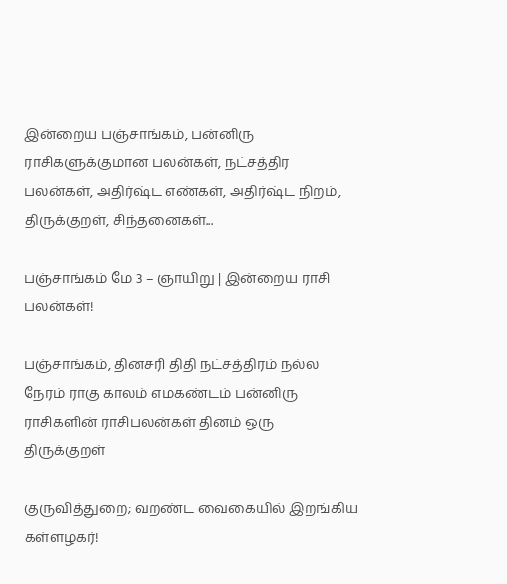இன்றைய பஞ்சாங்கம், பன்னிரு ராசிகளுக்குமான பலன்கள், நட்சத்திர பலன்கள், அதிர்ஷ்ட எண்கள், அதிர்ஷ்ட நிறம், திருக்குறள், சிந்தனைகள்...

பஞ்சாங்கம் மே 3 – ஞாயிறு | இன்றைய ராசி பலன்கள்!

பஞ்சாங்கம், தினசரி திதி நட்சத்திரம் நல்ல நேரம் ராகு காலம் எமகண்டம் பன்னிரு ராசிகளின் ராசிபலன்கள் தினம் ஒரு திருக்குறள்

குருவித்துறை; வறண்ட வைகையில் இறங்கிய கள்ளழகர்!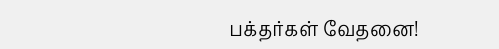பக்தர்கள் வேதனை!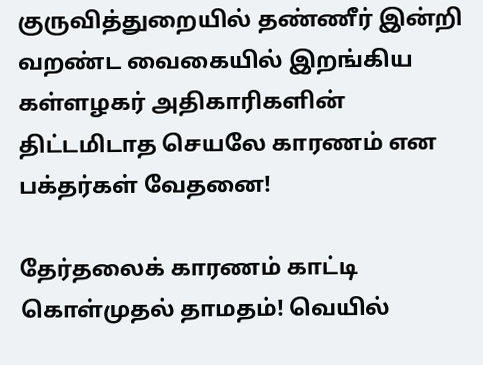குருவித்துறையில் தண்ணீர் இன்றி வறண்ட வைகையில் இறங்கிய கள்ளழகர் அதிகாரிகளின் திட்டமிடாத செயலே காரணம் என பக்தர்கள் வேதனை!

தேர்தலைக் காரணம் காட்டி கொள்முதல் தாமதம்! வெயில்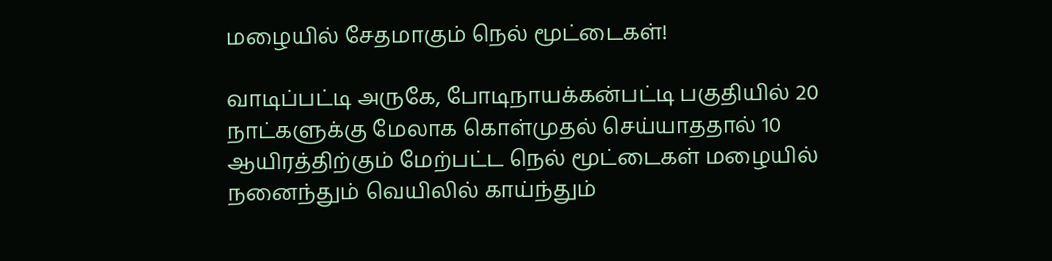மழையில் சேதமாகும் நெல் மூட்டைகள்!

வாடிப்பட்டி அருகே, போடிநாயக்கன்பட்டி பகுதியில் 20 நாட்களுக்கு மேலாக கொள்முதல் செய்யாததால் 10 ஆயிரத்திற்கும் மேற்பட்ட நெல் மூட்டைகள் மழையில் நனைந்தும் வெயிலில் காய்ந்தும்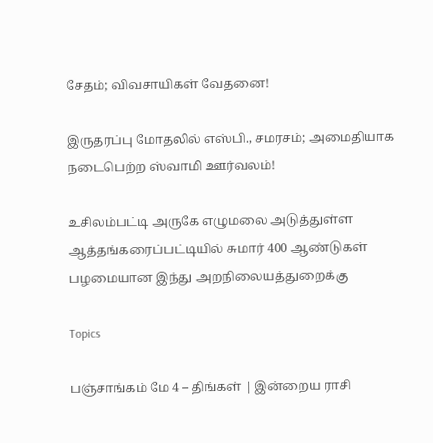சேதம்; விவசாயிகள் வேதனை!

இருதரப்பு மோதலில் எஸ்பி., சமரசம்; அமைதியாக நடைபெற்ற ஸ்வாமி ஊர்வலம்!

உசிலம்பட்டி அருகே எழுமலை அடுத்துள்ள ஆத்தங்கரைப்பட்டியில் சுமார் 400 ஆண்டுகள் பழமையான இந்து அறநிலையத்துறைக்கு

Topics

பஞ்சாங்கம் மே 4 – திங்கள் | இன்றைய ராசி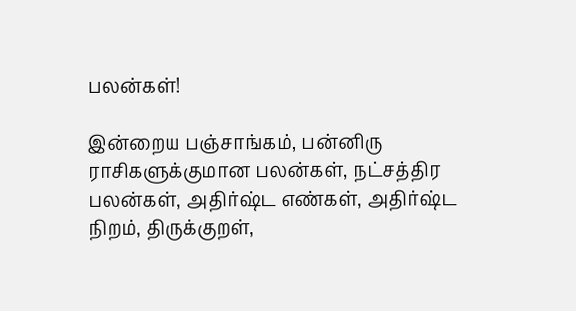பலன்கள்!

இன்றைய பஞ்சாங்கம், பன்னிரு ராசிகளுக்குமான பலன்கள், நட்சத்திர பலன்கள், அதிர்ஷ்ட எண்கள், அதிர்ஷ்ட நிறம், திருக்குறள்,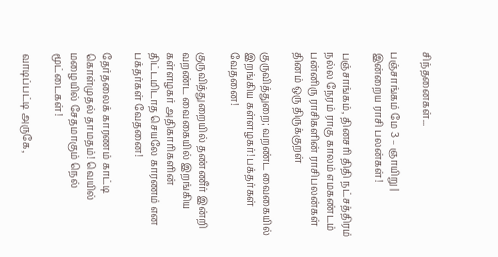சிந்தனைகள்...

பஞ்சாங்கம் மே 3 – ஞாயிறு | இன்றைய ராசி பலன்கள்!

பஞ்சாங்கம், தினசரி திதி நட்சத்திரம் நல்ல நேரம் ராகு காலம் எமகண்டம் பன்னிரு ராசிகளின் ராசிபலன்கள் தினம் ஒரு திருக்குறள்

குருவித்துறை; வறண்ட வைகையில் இறங்கிய கள்ளழகர்! பக்தர்கள் வேதனை!

குருவித்துறையில் தண்ணீர் இன்றி வறண்ட வைகையில் இறங்கிய கள்ளழகர் அதிகாரிகளின் திட்டமிடாத செயலே காரணம் என பக்தர்கள் வேதனை!

தேர்தலைக் காரணம் காட்டி கொள்முதல் தாமதம்! வெயில் மழையில் சேதமாகும் நெல் மூட்டைகள்!

வாடிப்பட்டி அருகே,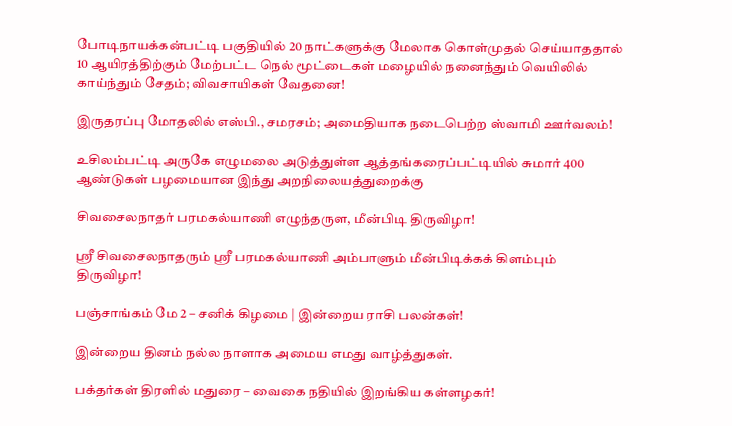போடிநாயக்கன்பட்டி பகுதியில் 20 நாட்களுக்கு மேலாக கொள்முதல் செய்யாததால் 10 ஆயிரத்திற்கும் மேற்பட்ட நெல் மூட்டைகள் மழையில் நனைந்தும் வெயிலில் காய்ந்தும் சேதம்; விவசாயிகள் வேதனை!

இருதரப்பு மோதலில் எஸ்பி., சமரசம்; அமைதியாக நடைபெற்ற ஸ்வாமி ஊர்வலம்!

உசிலம்பட்டி அருகே எழுமலை அடுத்துள்ள ஆத்தங்கரைப்பட்டியில் சுமார் 400 ஆண்டுகள் பழமையான இந்து அறநிலையத்துறைக்கு

சிவசைலநாதர் பரமகல்யாணி எழுந்தருள, மீன்பிடி திருவிழா!

ஸ்ரீ சிவசைலநாதரும் ஸ்ரீ பரமகல்யாணி அம்பாளும் மீன்பிடிக்கக் கிளம்பும் திருவிழா!

பஞ்சாங்கம் மே 2 – சனிக் கிழமை | இன்றைய ராசி பலன்கள்!

இன்றைய தினம் நல்ல நாளாக அமைய எமது வாழ்த்துகள்.

பக்தர்கள் திரளில் மதுரை – வைகை நதியில் இறங்கிய கள்ளழகர்!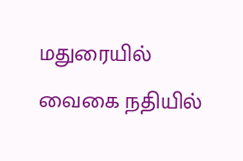மதுரையில் வைகை நதியில்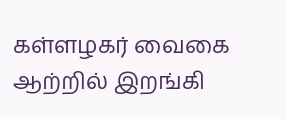கள்ளழகர் வைகை ஆற்றில் இறங்கி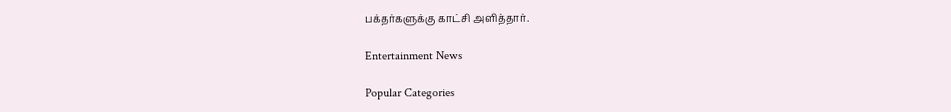பக்தர்களுக்கு காட்சி அளித்தார்.

Entertainment News

Popular Categories